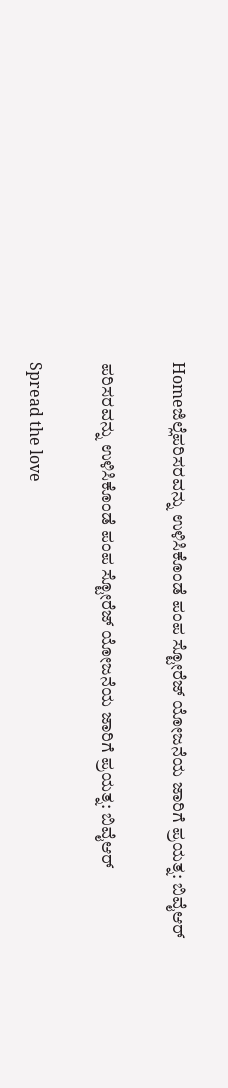Homeಜಿಲ್ಲೆಪರಿಸರವನ್ನು ಉಳಿಸಿಕೊಂಡೆ ಪಂಪ ಸ್ಟೋರೆಜ್ ಯೋಜನೆಯ ಜಾರಿಗೆ ಪ್ರಯತ್ನ: ಬಿವೈಆರ್

ಪರಿಸರವನ್ನು ಉಳಿಸಿಕೊಂಡೆ ಪಂಪ ಸ್ಟೋರೆಜ್ ಯೋಜನೆಯ ಜಾರಿಗೆ ಪ್ರಯತ್ನ: ಬಿವೈಆರ್

Spread the love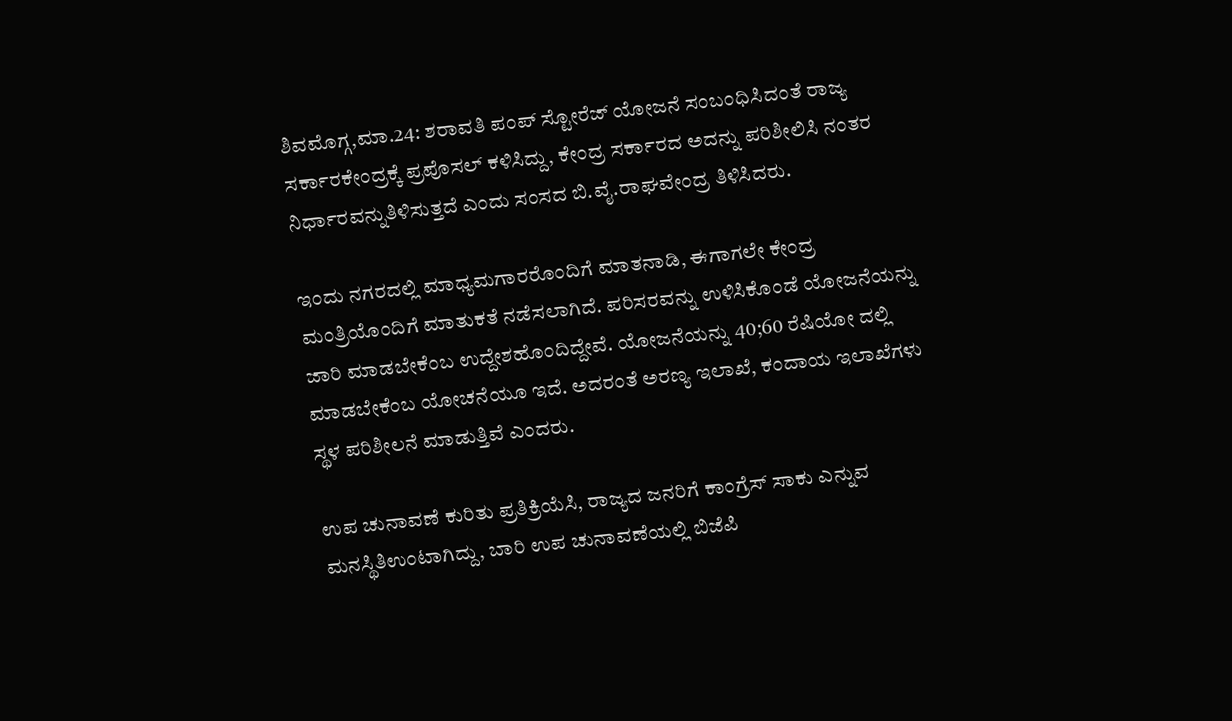ಶಿವಮೊಗ್ಗ,ಮಾ.24: ಶರಾವತಿ ಪಂಪ್ ಸ್ಟೋರೆಜ್ ಯೋಜನೆ ಸಂಬಂಧಿಸಿದಂತೆ ರಾಜ್ಯ ಸರ್ಕಾರಕೇಂದ್ರಕ್ಕೆ ಪ್ರಪೊಸಲ್ ಕಳಿಸಿದ್ದು, ಕೇಂದ್ರ ಸರ್ಕಾರದ ಅದನ್ನು ಪರಿಶೀಲಿಸಿ ನಂತರ ನಿರ್ಧಾರವನ್ನುತಿಳಿಸುತ್ತದೆ ಎಂದು ಸಂಸದ ಬಿ.ವೈ.ರಾಘವೇಂದ್ರ ತಿಳಿಸಿದರು.

ಇಂದು ನಗರದಲ್ಲಿ ಮಾಧ್ಯಮಗಾರರೊಂದಿಗೆ ಮಾತನಾಡಿ, ಈಗಾಗಲೇ ಕೇಂದ್ರ ಮಂತ್ರಿಯೊಂದಿಗೆ ಮಾತುಕತೆ ನಡೆಸಲಾಗಿದೆ. ಪರಿಸರವನ್ನು ಉಳಿಸಿಕೊಂಡೆ ಯೋಜನೆಯನ್ನು ಜಾರಿ ಮಾಡಬೇಕೆಂಬ ಉದ್ದೇಶಹೊಂದಿದ್ದೇವೆ. ಯೋಜನೆಯನ್ನು 40;60 ರೆಷಿಯೋ ದಲ್ಲಿ ಮಾಡಬೇಕೆಂಬ ಯೋಚನೆಯೂ ಇದೆ. ಅದರಂತೆ ಅರಣ್ಯ ಇಲಾಖೆ, ಕಂದಾಯ ಇಲಾಖೆಗಳು ಸ್ಥಳ ಪರಿಶೀಲನೆ ಮಾಡುತ್ತಿವೆ ಎಂದರು.

ಉಪ ಚುನಾವಣೆ ಕುರಿತು ಪ್ರತಿಕ್ರಿಯೆಸಿ, ರಾಜ್ಯದ ಜನರಿಗೆ ಕಾಂಗ್ರೆಸ್ ಸಾಕು ಎನ್ನುವ ಮನಸ್ಥಿತಿಉಂಟಾಗಿದ್ದು, ಬಾರಿ ಉಪ ಚುನಾವಣೆಯಲ್ಲಿ ಬಿಜೆಪಿ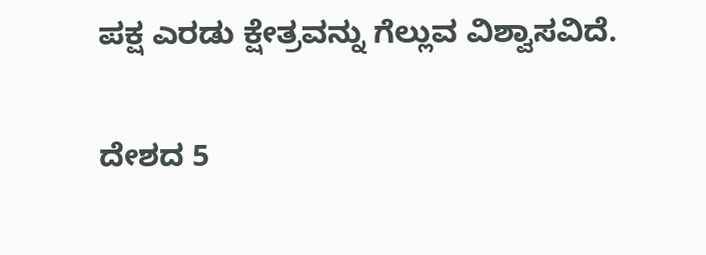ಪಕ್ಷ ಎರಡು ಕ್ಷೇತ್ರವನ್ನು ಗೆಲ್ಲುವ ವಿಶ್ವಾಸವಿದೆ.

ದೇಶದ 5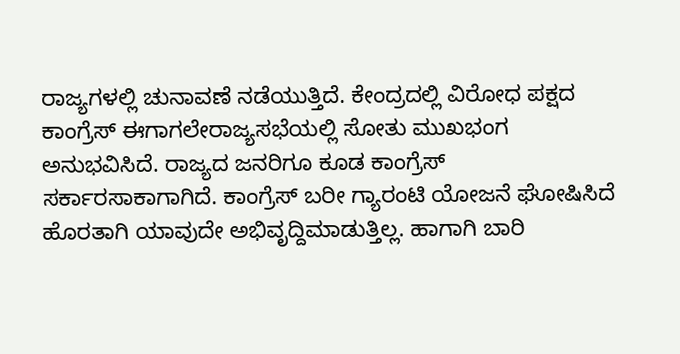ರಾಜ್ಯಗಳಲ್ಲಿ ಚುನಾವಣೆ ನಡೆಯುತ್ತಿದೆ. ಕೇಂದ್ರದಲ್ಲಿ ವಿರೋಧ ಪಕ್ಷದ ಕಾಂಗ್ರೆಸ್ ಈಗಾಗಲೇರಾಜ್ಯಸಭೆಯಲ್ಲಿ ಸೋತು ಮುಖಭಂಗ ಅನುಭವಿಸಿದೆ. ರಾಜ್ಯದ ಜನರಿಗೂ ಕೂಡ ಕಾಂಗ್ರೆಸ್ ಸರ್ಕಾರಸಾಕಾಗಾಗಿದೆ. ಕಾಂಗ್ರೆಸ್ ಬರೀ ಗ್ಯಾರಂಟಿ ಯೋಜನೆ ಘೋಷಿಸಿದೆ ಹೊರತಾಗಿ ಯಾವುದೇ ಅಭಿವೃದ್ದಿಮಾಡುತ್ತಿಲ್ಲ. ಹಾಗಾಗಿ ಬಾರಿ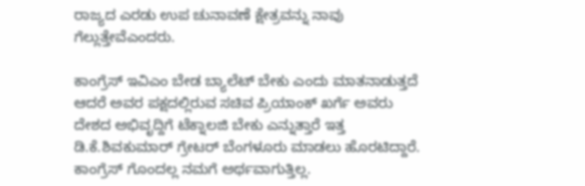ರಾಜ್ಯದ ಎರಡು ಉಪ ಚುನಾವಣೆ ಕ್ಷೇತ್ರವನ್ನು ನಾವು ಗೆಲ್ಲುತ್ತೇವೆಎಂದರು.

ಕಾಂಗ್ರೆಸ್ ಇವಿಎಂ ಬೇಡ ಬ್ಯಾಲೆಟ್ ಬೇಕು ಎಂದು ಮಾತನಾಡುತ್ತದೆ ಆದರೆ ಅವರ ಪಕ್ಷದಲ್ಲಿರುವ ಸಚಿವ ಪ್ರಿಯಾಂಕ್ ಖರ್ಗೆ ಅವರು ದೇಶದ ಅಭಿವೃದ್ದಿಗೆ ಟೆಕ್ನಾಲಜಿ ಬೇಕು ಎನ್ನುತ್ತಾರೆ ಇತ್ತ ಡಿ.ಕೆ.ಶಿವಕುಮಾರ್ ಗ್ರೇಟರ್ ಬೆಂಗಳೂರು ಮಾಡಲು ಹೊರಟಿದ್ದಾರೆ. ಕಾಂಗ್ರೆಸ್ ಗೊಂದಲ್ಲ ನಮಗೆ ಅರ್ಥವಾಗುತ್ತಿಲ್ಲ.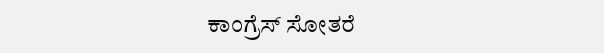ಕಾಂಗ್ರೆಸ್ ಸೋತರೆ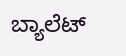ಬ್ಯಾಲೆಟ್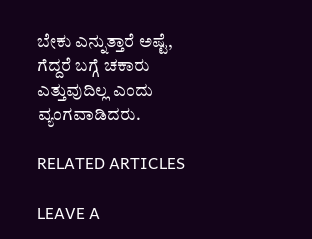ಬೇಕು ಎನ್ನುತ್ತಾರೆ ಅಷ್ಟೆ, ಗೆದ್ದರೆ ಬಗ್ಗೆ ಚಕಾರು ಎತ್ತುವುದಿಲ್ಲ ಎಂದು ವ್ಯಂಗವಾಡಿದರು.

RELATED ARTICLES

LEAVE A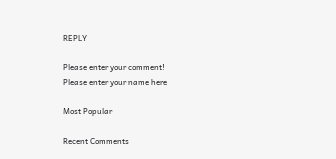REPLY

Please enter your comment!
Please enter your name here

Most Popular

Recent Comments